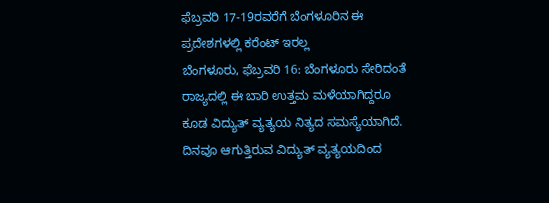ಫೆಬ್ರವರಿ 17-19ರವರೆಗೆ ಬೆಂಗಳೂರಿನ ಈ ಪ್ರದೇಶಗಳಲ್ಲಿ ಕರೆಂಟ್ ಇರಲ್ಲ
ಬೆಂಗಳೂರು, ಫೆಬ್ರವರಿ 16: ಬೆಂಗಳೂರು ಸೇರಿದಂತೆ ರಾಜ್ಯದಲ್ಲಿ ಈ ಬಾರಿ ಉತ್ತಮ ಮಳೆಯಾಗಿದ್ದರೂ ಕೂಡ ವಿದ್ಯುತ್ ವ್ಯತ್ಯಯ ನಿತ್ಯದ ಸಮಸ್ಯೆಯಾಗಿದೆ.
ದಿನವೂ ಆಗುತ್ತಿರುವ ವಿದ್ಯುತ್ ವ್ಯತ್ಯಯದಿಂದ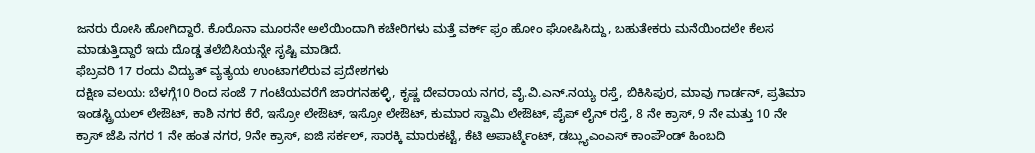ಜನರು ರೋಸಿ ಹೋಗಿದ್ದಾರೆ. ಕೊರೊನಾ ಮೂರನೇ ಅಲೆಯಿಂದಾಗಿ ಕಚೇರಿಗಳು ಮತ್ತೆ ವರ್ಕ್ ಫ್ರಂ ಹೋಂ ಘೋಷಿಸಿದ್ದು, ಬಹುತೇಕರು ಮನೆಯಿಂದಲೇ ಕೆಲಸ ಮಾಡುತ್ತಿದ್ದಾರೆ ಇದು ದೊಡ್ಡ ತಲೆಬಿಸಿಯನ್ನೇ ಸೃಷ್ಟಿ ಮಾಡಿದೆ.
ಫೆಬ್ರವರಿ 17 ರಂದು ವಿದ್ಯುತ್ ವ್ಯತ್ಯಯ ಉಂಟಾಗಲಿರುವ ಪ್ರದೇಶಗಳು
ದಕ್ಷಿಣ ವಲಯ: ಬೆಳಗ್ಗೆ10 ರಿಂದ ಸಂಜೆ 7 ಗಂಟೆಯವರೆಗೆ ಜಾರಗನಹಳ್ಳಿ, ಕೃಷ್ಣ ದೇವರಾಯ ನಗರ, ವೈ.ವಿ.ಎನ್.ನಯ್ಯ ರಸ್ತೆ, ಬಿಕಿಸಿಪುರ, ಮಾವು ಗಾರ್ಡನ್, ಪ್ರತಿಮಾ ಇಂಡಸ್ಟ್ರಿಯಲ್ ಲೇಔಟ್, ಕಾಶಿ ನಗರ ಕೆರೆ, ಇಸ್ರೋ ಲೇಔಟ್, ಇಸ್ರೋ ಲೇಔಟ್, ಕುಮಾರ ಸ್ವಾಮಿ ಲೇಔಟ್, ಪೈಪ್ ಲೈನ್ ರಸ್ತೆ, 8 ನೇ ಕ್ರಾಸ್, 9 ನೇ ಮತ್ತು 10 ನೇ ಕ್ರಾಸ್ ಜೆಪಿ ನಗರ 1 ನೇ ಹಂತ ನಗರ, 9ನೇ ಕ್ರಾಸ್, ಐಜಿ ಸರ್ಕಲ್, ಸಾರಕ್ಕಿ ಮಾರುಕಟ್ಟೆ, ಕೆಟಿ ಅಪಾರ್ಟ್ಮೆಂಟ್, ಡಬ್ಲ್ಯುಎಂಎಸ್ ಕಾಂಪೌಂಡ್ ಹಿಂಬದಿ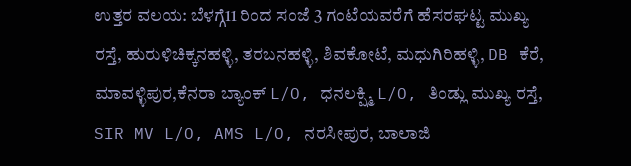ಉತ್ತರ ವಲಯ: ಬೆಳಗ್ಗೆ11 ರಿಂದ ಸಂಜೆ 3 ಗಂಟೆಯವರೆಗೆ ಹೆಸರಘಟ್ಟ ಮುಖ್ಯ ರಸ್ತೆ, ಹುರುಳಿಚಿಕ್ಕನಹಳ್ಳಿ, ತರಬನಹಳ್ಳಿ, ಶಿವಕೋಟೆ, ಮಧುಗಿರಿಹಳ್ಳಿ, DB ಕೆರೆ, ಮಾವಳ್ಳಿಪುರ,ಕೆನರಾ ಬ್ಯಾಂಕ್ L/O, ಧನಲಕ್ಷ್ಮಿ L/O, ತಿಂಡ್ಲು ಮುಖ್ಯ ರಸ್ತೆ, SIR MV L/O, AMS L/O, ನರಸೀಪುರ, ಬಾಲಾಜಿ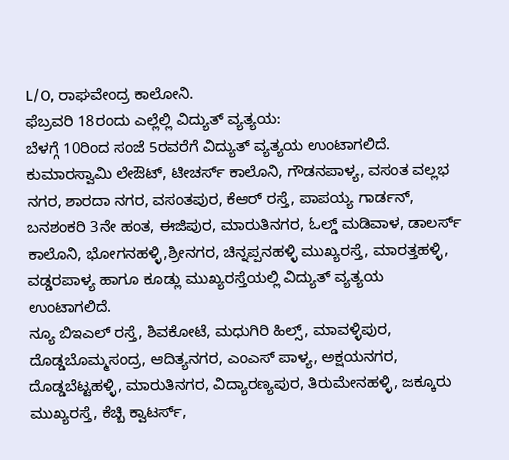L/O, ರಾಘವೇಂದ್ರ ಕಾಲೋನಿ.
ಫೆಬ್ರವರಿ 18ರಂದು ಎಲ್ಲೆಲ್ಲಿ ವಿದ್ಯುತ್ ವ್ಯತ್ಯಯ:
ಬೆಳಗ್ಗೆ 10ರಿಂದ ಸಂಜೆ 5ರವರೆಗೆ ವಿದ್ಯುತ್ ವ್ಯತ್ಯಯ ಉಂಟಾಗಲಿದೆ. ಕುಮಾರಸ್ವಾಮಿ ಲೇಔಟ್, ಟೀಚರ್ಸ್ ಕಾಲೊನಿ, ಗೌಡನಪಾಳ್ಯ, ವಸಂತ ವಲ್ಲಭ ನಗರ, ಶಾರದಾ ನಗರ, ವಸಂತಪುರ, ಕೆಆರ್ ರಸ್ತೆ, ಪಾಪಯ್ಯ ಗಾರ್ಡನ್, ಬನಶಂಕರಿ 3ನೇ ಹಂತ, ಈಜಿಪುರ, ಮಾರುತಿನಗರ, ಓಲ್ಡ್ ಮಡಿವಾಳ, ಡಾಲರ್ಸ್ ಕಾಲೊನಿ, ಭೋಗನಹಳ್ಳಿ,ಶ್ರೀನಗರ, ಚಿನ್ನಪ್ಪನಹಳ್ಳಿ ಮುಖ್ಯರಸ್ತೆ, ಮಾರತ್ತಹಳ್ಳಿ, ವಡ್ಡರಪಾಳ್ಯ ಹಾಗೂ ಕೂಡ್ಲು ಮುಖ್ಯರಸ್ತೆಯಲ್ಲಿ ವಿದ್ಯುತ್ ವ್ಯತ್ಯಯ ಉಂಟಾಗಲಿದೆ.
ನ್ಯೂ ಬಿಇಎಲ್ ರಸ್ತೆ, ಶಿವಕೋಟೆ, ಮಧುಗಿರಿ ಹಿಲ್ಸ್, ಮಾವಳ್ಳಿಪುರ, ದೊಡ್ಡಬೊಮ್ಮಸಂದ್ರ, ಆದಿತ್ಯನಗರ, ಎಂಎಸ್ ಪಾಳ್ಯ, ಅಕ್ಷಯನಗರ, ದೊಡ್ಡಬೆಟ್ಟಹಳ್ಳಿ, ಮಾರುತಿನಗರ, ವಿದ್ಯಾರಣ್ಯಪುರ, ತಿರುಮೇನಹಳ್ಳಿ, ಜಕ್ಕೂರು ಮುಖ್ಯರಸ್ತೆ, ಕೆಚ್ಬಿ ಕ್ವಾಟರ್ಸ್,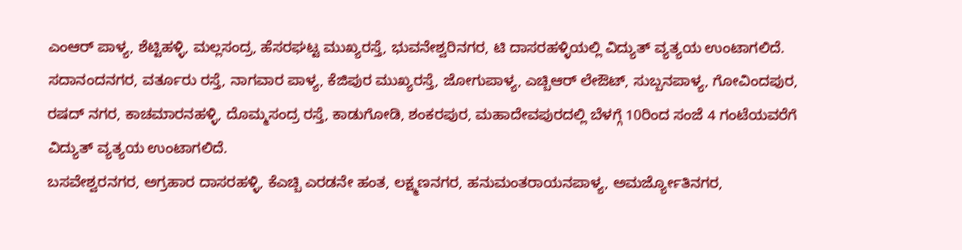ಎಂಆರ್ ಪಾಳ್ಯ, ಶೆಟ್ಟಿಹಳ್ಳಿ, ಮಲ್ಲಸಂದ್ರ, ಹೆಸರಘಟ್ಟ ಮುಖ್ಯರಸ್ತೆ, ಭುವನೇಶ್ವರಿನಗರ, ಟಿ ದಾಸರಹಳ್ಳಿಯಲ್ಲಿ ವಿದ್ಯುತ್ ವ್ಯತ್ಯಯ ಉಂಟಾಗಲಿದೆ.
ಸದಾನಂದನಗರ, ವರ್ತೂರು ರಸ್ತೆ, ನಾಗವಾರ ಪಾಳ್ಯ, ಕೆಜಿಪುರ ಮುಖ್ಯರಸ್ತೆ, ಜೋಗುಪಾಳ್ಯ, ಎಚ್ಬಿಆರ್ ಲೇಔಟ್, ಸುಬ್ಬನಪಾಳ್ಯ, ಗೋವಿಂದಪುರ, ರಷದ್ ನಗರ, ಕಾಚಮಾರನಹಳ್ಳಿ, ದೊಮ್ಮಸಂದ್ರ ರಸ್ತೆ, ಕಾಡುಗೋಡಿ, ಶಂಕರಪುರ, ಮಹಾದೇವಪುರದಲ್ಲಿ ಬೆಳಗ್ಗೆ 10ರಿಂದ ಸಂಜೆ 4 ಗಂಟೆಯವರೆಗೆ ವಿದ್ಯುತ್ ವ್ಯತ್ಯಯ ಉಂಟಾಗಲಿದೆ.
ಬಸವೇಶ್ವರನಗರ, ಅಗ್ರಹಾರ ದಾಸರಹಳ್ಳಿ, ಕೆಎಚ್ಬಿ ಎರಡನೇ ಹಂತ, ಲಕ್ಷ್ಮಣನಗರ, ಹನುಮಂತರಾಯನಪಾಳ್ಯ, ಅಮರ್ಜ್ಯೋತಿನಗರ,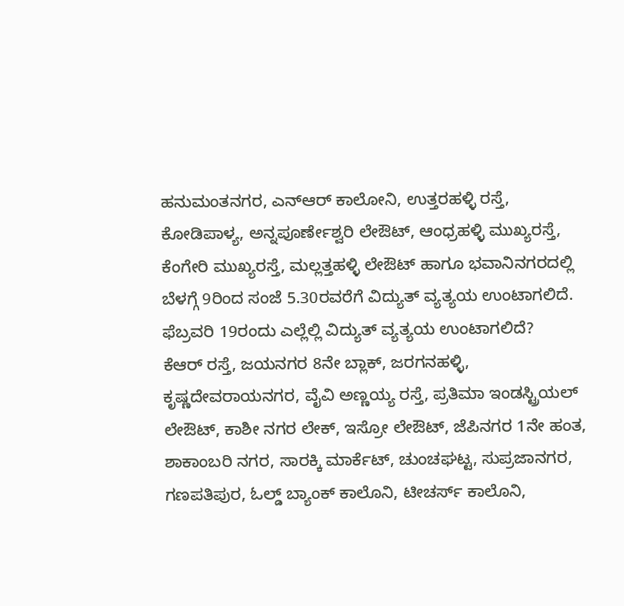ಹನುಮಂತನಗರ, ಎನ್ಆರ್ ಕಾಲೋನಿ, ಉತ್ತರಹಳ್ಳಿ ರಸ್ತೆ, ಕೋಡಿಪಾಳ್ಯ, ಅನ್ನಪೂರ್ಣೇಶ್ವರಿ ಲೇಔಟ್, ಆಂಧ್ರಹಳ್ಳಿ ಮುಖ್ಯರಸ್ತೆ, ಕೆಂಗೇರಿ ಮುಖ್ಯರಸ್ತೆ, ಮಲ್ಲತ್ತಹಳ್ಳಿ ಲೇಔಟ್ ಹಾಗೂ ಭವಾನಿನಗರದಲ್ಲಿ ಬೆಳಗ್ಗೆ 9ರಿಂದ ಸಂಜೆ 5.30ರವರೆಗೆ ವಿದ್ಯುತ್ ವ್ಯತ್ಯಯ ಉಂಟಾಗಲಿದೆ.
ಫೆಬ್ರವರಿ 19ರಂದು ಎಲ್ಲೆಲ್ಲಿ ವಿದ್ಯುತ್ ವ್ಯತ್ಯಯ ಉಂಟಾಗಲಿದೆ?
ಕೆಆರ್ ರಸ್ತೆ, ಜಯನಗರ 8ನೇ ಬ್ಲಾಕ್, ಜರಗನಹಳ್ಳಿ, ಕೃಷ್ಣದೇವರಾಯನಗರ, ವೈವಿ ಅಣ್ಣಯ್ಯ ರಸ್ತೆ, ಪ್ರತಿಮಾ ಇಂಡಸ್ಟ್ರಿಯಲ್ ಲೇಔಟ್, ಕಾಶೀ ನಗರ ಲೇಕ್, ಇಸ್ರೋ ಲೇಔಟ್, ಜೆಪಿನಗರ 1ನೇ ಹಂತ, ಶಾಕಾಂಬರಿ ನಗರ, ಸಾರಕ್ಕಿ ಮಾರ್ಕೆಟ್, ಚುಂಚಘಟ್ಟ, ಸುಪ್ರಜಾನಗರ, ಗಣಪತಿಪುರ, ಓಲ್ಡ್ ಬ್ಯಾಂಕ್ ಕಾಲೊನಿ, ಟೀಚರ್ಸ್ ಕಾಲೊನಿ,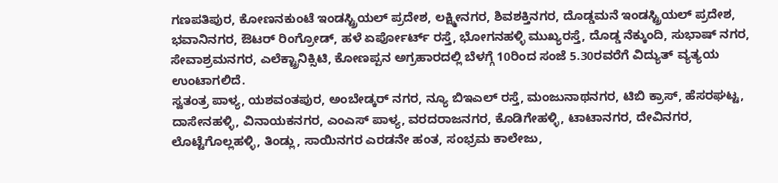ಗಣಪತಿಪುರ, ಕೋಣನಕುಂಟೆ ಇಂಡಸ್ಟ್ರಿಯಲ್ ಪ್ರದೇಶ, ಲಕ್ಷ್ಮೀನಗರ, ಶಿವಶಕ್ತಿನಗರ, ದೊಡ್ಡಮನೆ ಇಂಡಸ್ಟ್ರಿಯಲ್ ಪ್ರದೇಶ, ಭವಾನಿನಗರ, ಔಟರ್ ರಿಂಗ್ರೋಡ್, ಹಳೆ ಏರ್ಪೋರ್ಟ್ ರಸ್ತೆ, ಭೋಗನಹಳ್ಳಿ ಮುಖ್ಯರಸ್ತೆ, ದೊಡ್ಡ ನೆಕ್ಕುಂದಿ, ಸುಭಾಷ್ ನಗರ, ಸೇವಾಶ್ರಮನಗರ, ಎಲೆಕ್ಟ್ರಾನಿಕ್ಸಿಟಿ, ಕೋಣಪ್ಪನ ಅಗ್ರಹಾರದಲ್ಲಿ ಬೆಳಗ್ಗೆ 10ರಿಂದ ಸಂಜೆ 5.30ರವರೆಗೆ ವಿದ್ಯುತ್ ವ್ಯತ್ಯಯ ಉಂಟಾಗಲಿದೆ.
ಸ್ವತಂತ್ರ ಪಾಳ್ಯ, ಯಶವಂತಪುರ, ಅಂಬೇಡ್ಕರ್ ನಗರ, ನ್ಯೂ ಬಿಇಎಲ್ ರಸ್ತೆ, ಮಂಜುನಾಥನಗರ, ಟಿಬಿ ಕ್ರಾಸ್, ಹೆಸರಘಟ್ಟ, ದಾಸೇನಹಳ್ಳಿ, ವಿನಾಯಕನಗರ, ಎಂಎಸ್ ಪಾಳ್ಯ, ವರದರಾಜನಗರ, ಕೊಡಿಗೇಹಳ್ಳಿ, ಟಾಟಾನಗರ, ದೇವಿನಗರ, ಲೊಟ್ಟೆಗೊಲ್ಲಹಳ್ಳಿ, ತಿಂಡ್ಲು, ಸಾಯಿನಗರ ಎರಡನೇ ಹಂತ, ಸಂಭ್ರಮ ಕಾಲೇಜು,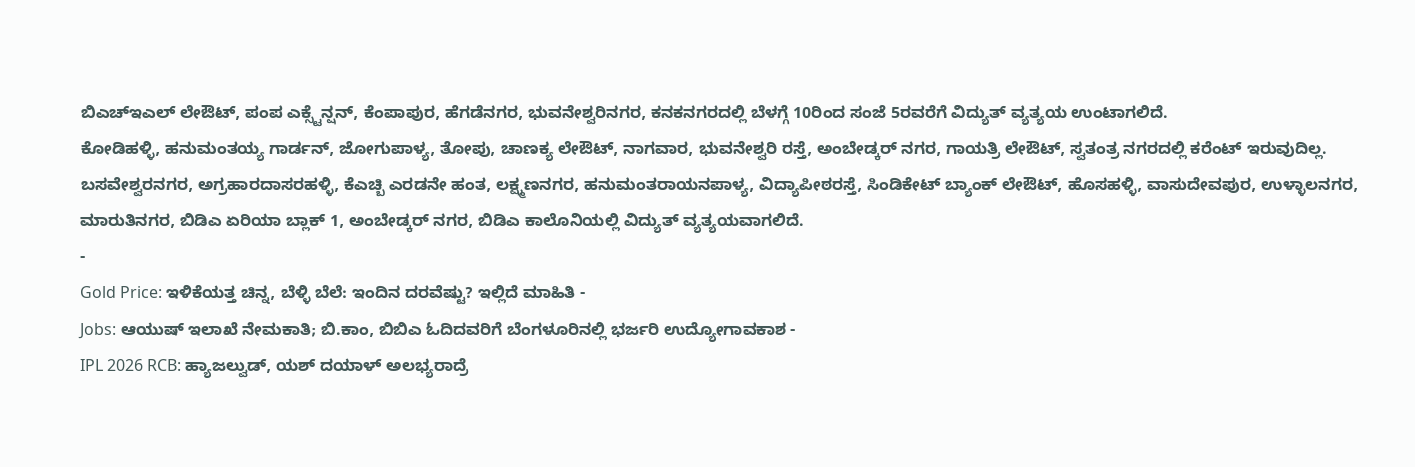ಬಿಎಚ್ಇಎಲ್ ಲೇಔಟ್, ಪಂಪ ಎಕ್ಸ್ಟೆನ್ಷನ್, ಕೆಂಪಾಪುರ, ಹೆಗಡೆನಗರ, ಭುವನೇಶ್ವರಿನಗರ, ಕನಕನಗರದಲ್ಲಿ ಬೆಳಗ್ಗೆ 10ರಿಂದ ಸಂಜೆ 5ರವರೆಗೆ ವಿದ್ಯುತ್ ವ್ಯತ್ಯಯ ಉಂಟಾಗಲಿದೆ.
ಕೋಡಿಹಳ್ಳಿ, ಹನುಮಂತಯ್ಯ ಗಾರ್ಡನ್, ಜೋಗುಪಾಳ್ಯ, ತೋಪು, ಚಾಣಕ್ಯ ಲೇಔಟ್, ನಾಗವಾರ, ಭುವನೇಶ್ವರಿ ರಸ್ತೆ, ಅಂಬೇಡ್ಕರ್ ನಗರ, ಗಾಯತ್ರಿ ಲೇಔಟ್, ಸ್ವತಂತ್ರ ನಗರದಲ್ಲಿ ಕರೆಂಟ್ ಇರುವುದಿಲ್ಲ.
ಬಸವೇಶ್ವರನಗರ, ಅಗ್ರಹಾರದಾಸರಹಳ್ಳಿ, ಕೆಎಚ್ಬಿ ಎರಡನೇ ಹಂತ, ಲಕ್ಷ್ಮಣನಗರ, ಹನುಮಂತರಾಯನಪಾಳ್ಯ, ವಿದ್ಯಾಪೀಠರಸ್ತೆ, ಸಿಂಡಿಕೇಟ್ ಬ್ಯಾಂಕ್ ಲೇಔಟ್, ಹೊಸಹಳ್ಳಿ, ವಾಸುದೇವಪುರ, ಉಳ್ಳಾಲನಗರ, ಮಾರುತಿನಗರ, ಬಿಡಿಎ ಏರಿಯಾ ಬ್ಲಾಕ್ 1, ಅಂಬೇಡ್ಕರ್ ನಗರ, ಬಿಡಿಎ ಕಾಲೊನಿಯಲ್ಲಿ ವಿದ್ಯುತ್ ವ್ಯತ್ಯಯವಾಗಲಿದೆ.
-
Gold Price: ಇಳಿಕೆಯತ್ತ ಚಿನ್ನ, ಬೆಳ್ಳಿ ಬೆಲೆ: ಇಂದಿನ ದರವೆಷ್ಟು? ಇಲ್ಲಿದೆ ಮಾಹಿತಿ -
Jobs: ಆಯುಷ್ ಇಲಾಖೆ ನೇಮಕಾತಿ; ಬಿ.ಕಾಂ, ಬಿಬಿಎ ಓದಿದವರಿಗೆ ಬೆಂಗಳೂರಿನಲ್ಲಿ ಭರ್ಜರಿ ಉದ್ಯೋಗಾವಕಾಶ -
IPL 2026 RCB: ಹ್ಯಾಜಲ್ವುಡ್, ಯಶ್ ದಯಾಳ್ ಅಲಭ್ಯರಾದ್ರೆ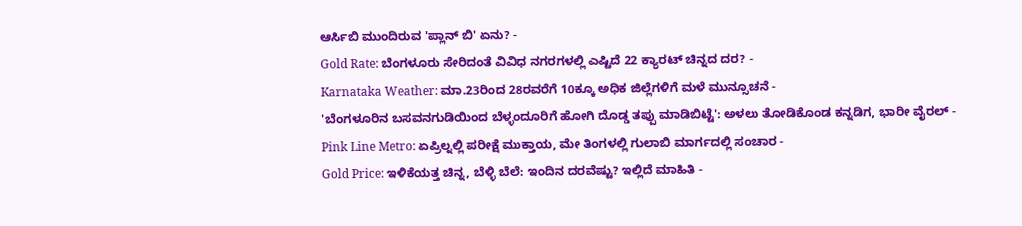ಆರ್ಸಿಬಿ ಮುಂದಿರುವ 'ಪ್ಲಾನ್ ಬಿ' ಏನು? -
Gold Rate: ಬೆಂಗಳೂರು ಸೇರಿದಂತೆ ವಿವಿಧ ನಗರಗಳಲ್ಲಿ ಎಷ್ಟಿದೆ 22 ಕ್ಯಾರಟ್ ಚಿನ್ನದ ದರ? -
Karnataka Weather: ಮಾ.23ರಿಂದ 28ರವರೆಗೆ 10ಕ್ಕೂ ಅಧಿಕ ಜಿಲ್ಲೆಗಳಿಗೆ ಮಳೆ ಮುನ್ಸೂಚನೆ -
'ಬೆಂಗಳೂರಿನ ಬಸವನಗುಡಿಯಿಂದ ಬೆಳ್ಳಂದೂರಿಗೆ ಹೋಗಿ ದೊಡ್ಡ ತಪ್ಪು ಮಾಡಿಬಿಟ್ಟೆ': ಅಳಲು ತೋಡಿಕೊಂಡ ಕನ್ನಡಿಗ, ಭಾರೀ ವೈರಲ್ -
Pink Line Metro: ಏಪ್ರಿಲ್ನಲ್ಲಿ ಪರೀಕ್ಷೆ ಮುಕ್ತಾಯ, ಮೇ ತಿಂಗಳಲ್ಲಿ ಗುಲಾಬಿ ಮಾರ್ಗದಲ್ಲಿ ಸಂಚಾರ -
Gold Price: ಇಳಿಕೆಯತ್ತ ಚಿನ್ನ, ಬೆಳ್ಳಿ ಬೆಲೆ: ಇಂದಿನ ದರವೆಷ್ಟು? ಇಲ್ಲಿದೆ ಮಾಹಿತಿ -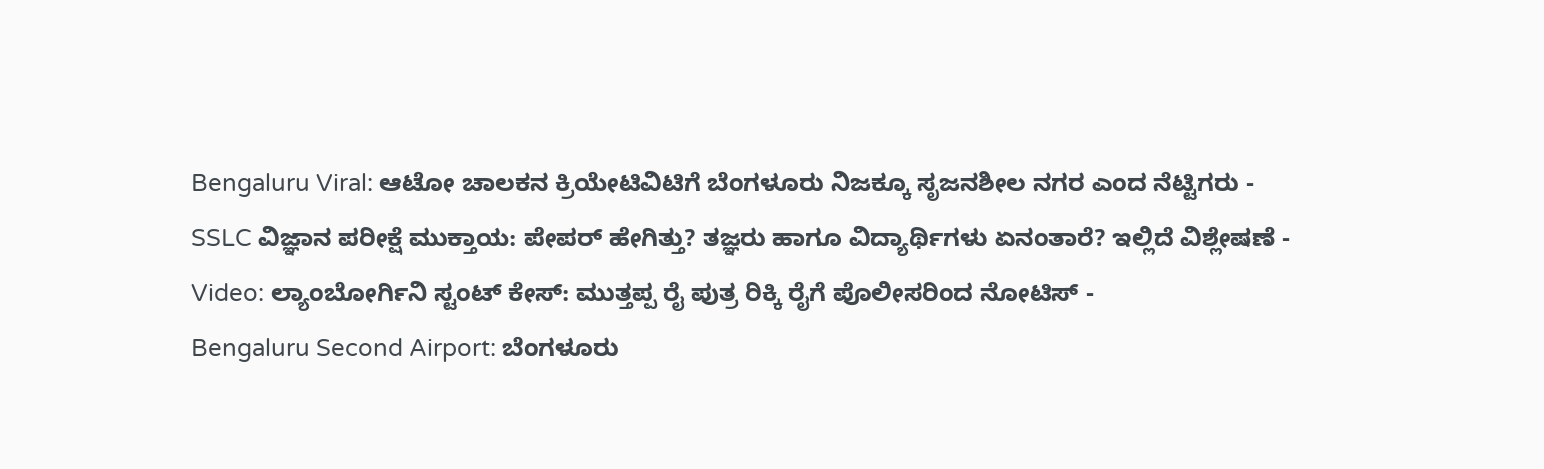Bengaluru Viral: ಆಟೋ ಚಾಲಕನ ಕ್ರಿಯೇಟಿವಿಟಿಗೆ ಬೆಂಗಳೂರು ನಿಜಕ್ಕೂ ಸೃಜನಶೀಲ ನಗರ ಎಂದ ನೆಟ್ಟಿಗರು -
SSLC ವಿಜ್ಞಾನ ಪರೀಕ್ಷೆ ಮುಕ್ತಾಯ: ಪೇಪರ್ ಹೇಗಿತ್ತು? ತಜ್ಞರು ಹಾಗೂ ವಿದ್ಯಾರ್ಥಿಗಳು ಏನಂತಾರೆ? ಇಲ್ಲಿದೆ ವಿಶ್ಲೇಷಣೆ -
Video: ಲ್ಯಾಂಬೋರ್ಗಿನಿ ಸ್ಟಂಟ್ ಕೇಸ್: ಮುತ್ತಪ್ಪ ರೈ ಪುತ್ರ ರಿಕ್ಕಿ ರೈಗೆ ಪೊಲೀಸರಿಂದ ನೋಟಿಸ್ -
Bengaluru Second Airport: ಬೆಂಗಳೂರು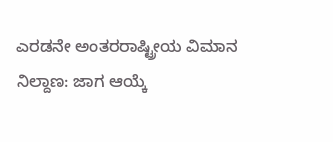ಎರಡನೇ ಅಂತರರಾಷ್ಟ್ರೀಯ ವಿಮಾನ ನಿಲ್ದಾಣ: ಜಾಗ ಆಯ್ಕೆ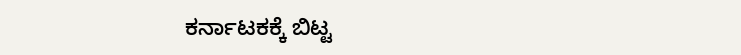ಕರ್ನಾಟಕಕ್ಕೆ ಬಿಟ್ಟ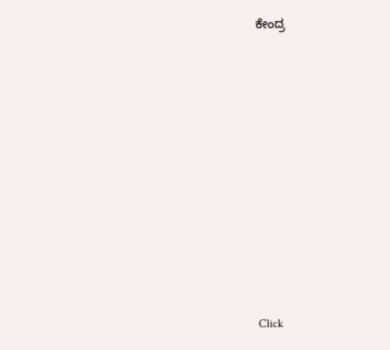ಕೇಂದ್ರ












Click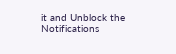it and Unblock the Notifications